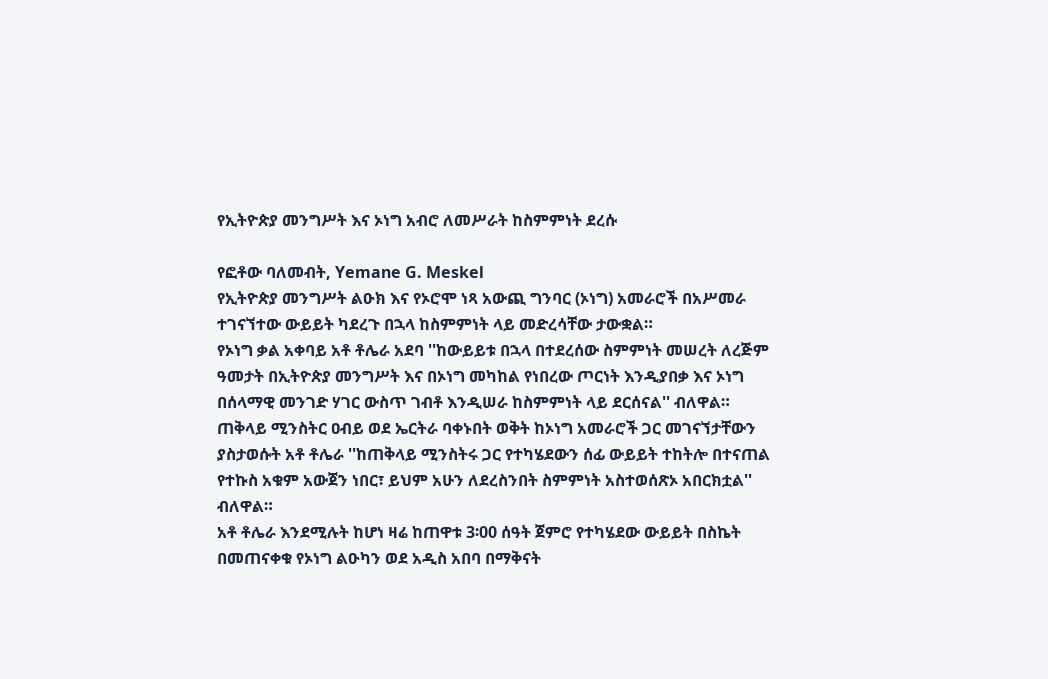የኢትዮጵያ መንግሥት እና ኦነግ አብሮ ለመሥራት ከስምምነት ደረሱ

የፎቶው ባለመብት, Yemane G. Meskel
የኢትዮጵያ መንግሥት ልዑክ እና የኦሮሞ ነጻ አውጪ ግንባር (ኦነግ) አመራሮች በአሥመራ ተገናኘተው ውይይት ካደረጉ በኋላ ከስምምነት ላይ መድረሳቸው ታውቋል።
የኦነግ ቃል አቀባይ አቶ ቶሌራ አደባ ''ከውይይቱ በኋላ በተደረሰው ስምምነት መሠረት ለረጅም ዓመታት በኢትዮጵያ መንግሥት እና በኦነግ መካከል የነበረው ጦርነት እንዲያበቃ እና ኦነግ በሰላማዊ መንገድ ሃገር ውስጥ ገብቶ እንዲሠራ ከስምምነት ላይ ደርሰናል'' ብለዋል።
ጠቅላይ ሚንስትር ዐብይ ወደ ኤርትራ ባቀኑበት ወቅት ከኦነግ አመራሮች ጋር መገናኘታቸውን ያስታወሱት አቶ ቶሌራ ''ከጠቅላይ ሚንስትሩ ጋር የተካሄደውን ሰፊ ውይይት ተከትሎ በተናጠል የተኩስ አቁም አውጀን ነበር፣ ይህም አሁን ለደረስንበት ስምምነት አስተወሰጽኦ አበርክቷል'' ብለዋል።
አቶ ቶሌራ እንደሚሉት ከሆነ ዛሬ ከጠዋቱ 3፡00 ሰዓት ጀምሮ የተካሄደው ውይይት በስኬት በመጠናቀቁ የኦነግ ልዑካን ወደ አዲስ አበባ በማቅናት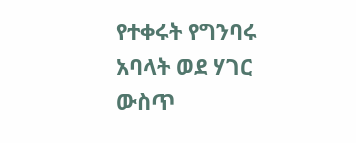የተቀሩት የግንባሩ አባላት ወደ ሃገር ውስጥ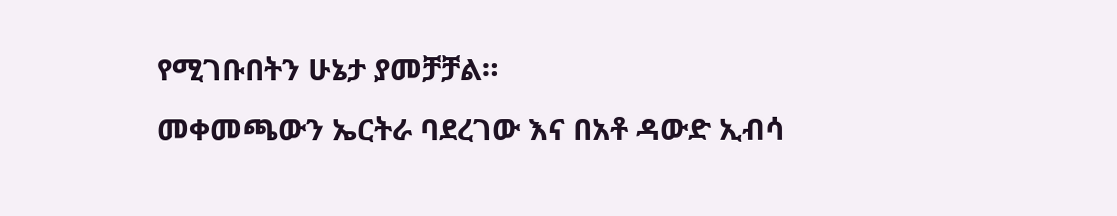የሚገቡበትን ሁኔታ ያመቻቻል።
መቀመጫውን ኤርትራ ባደረገው እና በአቶ ዳውድ ኢብሳ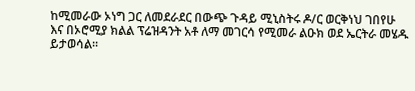ከሚመራው ኦነግ ጋር ለመደራደር በውጭ ጉዳይ ሚኒስትሩ ዶ/ር ወርቅነህ ገበየሁ እና በኦሮሚያ ክልል ፕሬዝዳንት አቶ ለማ መገርሳ የሚመራ ልዑክ ወደ ኤርትራ መሄዱ ይታወሳል።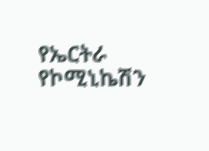የኤርትራ የኮሚኒኬሽን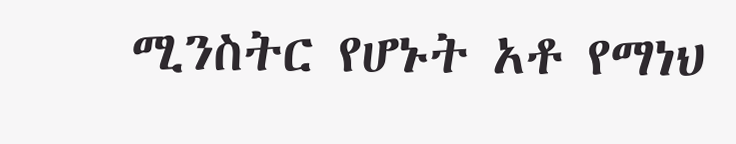ሚንስትር የሆኑት አቶ የማነህ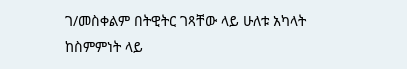ገ/መስቀልም በትዊትር ገጻቸው ላይ ሁለቱ አካላት ከስምምነት ላይ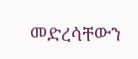መድረሳቸውን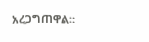አረጋግጠዋል።